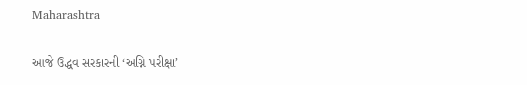Maharashtra

આજે ઉદ્ધવ સરકારની ‘અગ્નિ પરીક્ષા’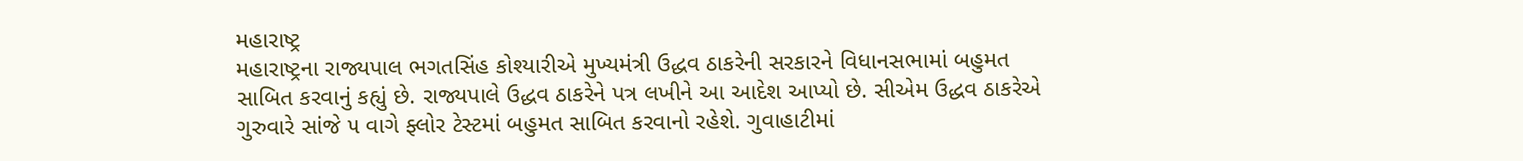મહારાષ્ટ્ર
મહારાષ્ટ્રના રાજ્યપાલ ભગતસિંહ કોશ્યારીએ મુખ્યમંત્રી ઉદ્ધવ ઠાકરેની સરકારને વિધાનસભામાં બહુમત સાબિત કરવાનું કહ્યું છે. રાજ્યપાલે ઉદ્ધવ ઠાકરેને પત્ર લખીને આ આદેશ આપ્યો છે. સીએમ ઉદ્ધવ ઠાકરેએ ગુરુવારે સાંજે ૫ વાગે ફ્લોર ટેસ્ટમાં બહુમત સાબિત કરવાનો રહેશે. ગુવાહાટીમાં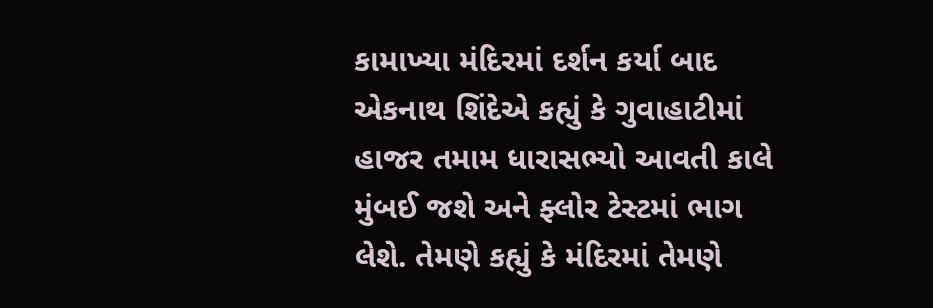કામાખ્યા મંદિરમાં દર્શન કર્યા બાદ એકનાથ શિંદેએ કહ્યું કે ગુવાહાટીમાં હાજર તમામ ધારાસભ્યો આવતી કાલે મુંબઈ જશે અને ફ્લોર ટેસ્ટમાં ભાગ લેશે. તેમણે કહ્યું કે મંદિરમાં તેમણે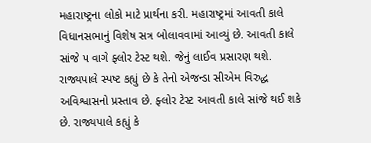મહારાષ્ટ્રના લોકો માટે પ્રાર્થના કરી. મહારાષ્ટ્રમાં આવતી કાલે વિધાનસભાનું વિશેષ સત્ર બોલાવવામાં આવ્યું છે. આવતી કાલે સાંજે ૫ વાગે ફ્લોર ટેસ્ટ થશે. જેનું લાઈવ પ્રસારણ થશે. રાજ્યપાલે સ્પષ્ટ કહ્યું છે કે તેનો એજન્ડા સીએમ વિરુદ્ધ અવિશ્વાસનો પ્રસ્તાવ છે. ફ્લોર ટેસ્ટ આવતી કાલે સાંજે થઈ શકે છે. રાજ્યપાલે કહ્યું કે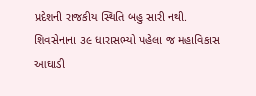પ્રદેશની રાજકીય સ્થિતિ બહુ સારી નથી. શિવસેનાના ૩૯ ધારાસભ્યો પહેલા જ મહાવિકાસ આઘાડી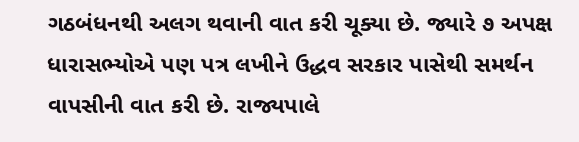ગઠબંધનથી અલગ થવાની વાત કરી ચૂક્યા છે. જ્યારે ૭ અપક્ષ ધારાસભ્યોએ પણ પત્ર લખીને ઉદ્ધવ સરકાર પાસેથી સમર્થન વાપસીની વાત કરી છે. રાજ્યપાલે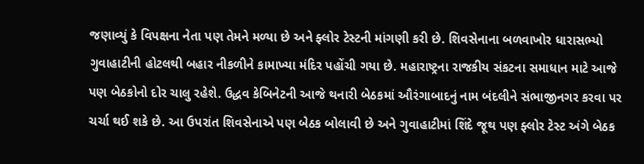જણાવ્યું કે વિપક્ષના નેતા પણ તેમને મળ્યા છે અને ફ્લોર ટેસ્ટની માંગણી કરી છે. શિવસેનાના બળવાખોર ધારાસભ્યો ગુવાહાટીની હોટલથી બહાર નીકળીને કામાખ્યા મંદિર પહોંચી ગયા છે. મહારાષ્ટ્રના રાજકીય સંકટના સમાધાન માટે આજે પણ બેઠકોનો દોર ચાલુ રહેશે. ઉદ્ધવ કેબિનેટની આજે થનારી બેઠકમાં ઔરંગાબાદનું નામ બંદલીને સંભાજીનગર કરવા પર ચર્ચા થઈ શકે છે. આ ઉપરાંત શિવસેનાએ પણ બેઠક બોલાવી છે અને ગુવાહાટીમાં શિંદે જૂથ પણ ફ્લોર ટેસ્ટ અંગે બેઠક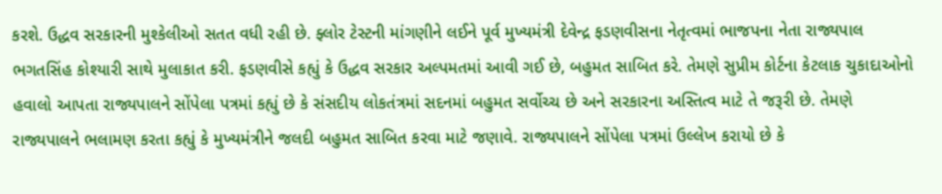કરશે. ઉદ્ધવ સરકારની મુશ્કેલીઓ સતત વધી રહી છે. ફ્લોર ટેસ્ટની માંગણીને લઈને પૂર્વ મુખ્યમંત્રી દેવેન્દ્ર ફડણવીસના નેતૃત્વમાં ભાજપના નેતા રાજ્યપાલ ભગતસિંહ કોશ્યારી સાથે મુલાકાત કરી. ફડણવીસે કહ્યું કે ઉદ્ધવ સરકાર અલ્પમતમાં આવી ગઈ છે, બહુમત સાબિત કરે. તેમણે સુપ્રીમ કોર્ટના કેટલાક ચુકાદાઓનો હવાલો આપતા રાજ્યપાલને સોંપેલા પત્રમાં કહ્યું છે કે સંસદીય લોકતંત્રમાં સદનમાં બહુમત સર્વોચ્ચ છે અને સરકારના અસ્તિત્વ માટે તે જરૂરી છે. તેમણે રાજ્યપાલને ભલામણ કરતા કહ્યું કે મુખ્યમંત્રીને જલદી બહુમત સાબિત કરવા માટે જણાવે. રાજ્યપાલને સોંપેલા પત્રમાં ઉલ્લેખ કરાયો છે કે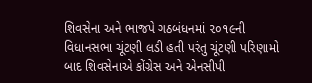શિવસેના અને ભાજપે ગઠબંધનમાં ૨૦૧૯ની વિધાનસભા ચૂંટણી લડી હતી પરંતુ ચૂંટણી પરિણામો બાદ શિવસેનાએ કોંગ્રેસ અને એનસીપી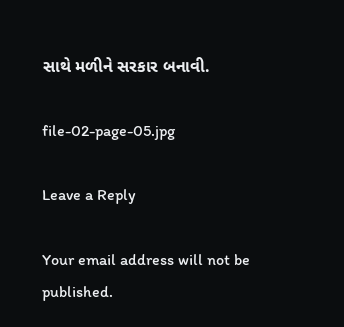સાથે મળીને સરકાર બનાવી.

file-02-page-05.jpg

Leave a Reply

Your email address will not be published.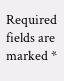Required fields are marked *